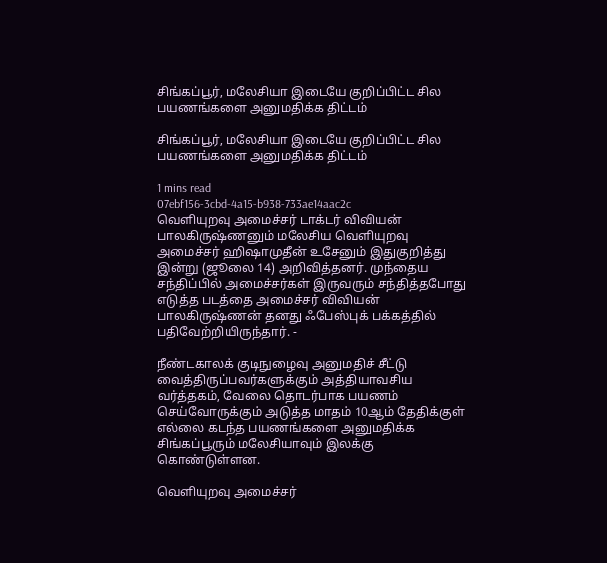சிங்கப்பூர், மலேசியா இடையே குறிப்பிட்ட சில பயணங்களை அனுமதிக்க திட்டம்

சிங்கப்பூர், மலேசியா இடையே குறிப்பிட்ட சில பயணங்களை அனுமதிக்க திட்டம்

1 mins read
07ebf156-3cbd-4a15-b938-733ae14aac2c
வெளியுறவு அமைச்சர் டாக்டர் விவியன் பாலகிருஷ்ணனும் மலேசிய வெளியுறவு அமைச்சர் ஹிஷாமுதீன் உசேனும் இதுகுறித்து இன்று (ஜூலை 14) அறிவித்தனர். முந்தைய சந்திப்பில் அமைச்சர்கள் இருவரும் சந்தித்தபோது எடுத்த படத்தை அமைச்சர் விவியன் பாலகிருஷ்ணன் தனது ஃபேஸ்புக் பக்கத்தில் பதிவேற்றியிருந்தார். -

நீண்டகாலக் குடிநுழைவு அனுமதிச் சீட்டு வைத்திருப்பவர்களுக்கும் அத்தியாவசிய வர்த்தகம், வேலை தொடர்பாக பயணம் செய்வோருக்கும் அடுத்த மாதம் 10ஆம் தேதிக்குள் எல்லை கடந்த பயணங்களை அனுமதிக்க சிங்கப்பூரும் மலேசியாவும் இலக்கு கொண்டுள்ளன.

வெளியுறவு அமைச்சர்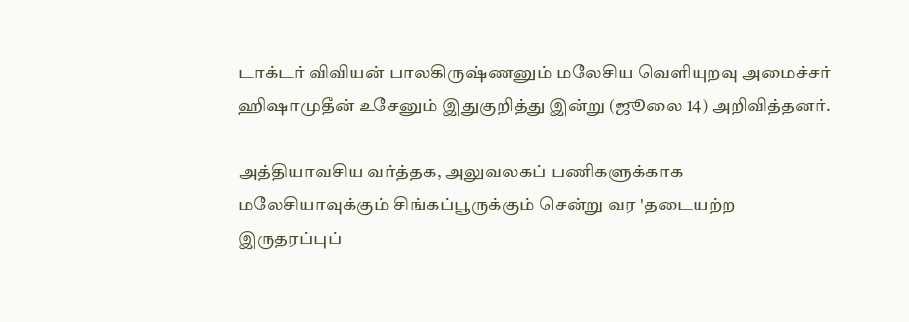டாக்டர் விவியன் பாலகிருஷ்ணனும் மலேசிய வெளியுறவு அமைச்சர் ஹிஷாமுதீன் உசேனும் இதுகுறித்து இன்று (ஜூலை 14) அறிவித்தனர்.

அத்தியாவசிய வர்த்தக, அலுவலகப் பணிகளுக்காக மலேசியாவுக்கும் சிங்கப்பூருக்கும் சென்று வர 'தடையற்ற இருதரப்புப்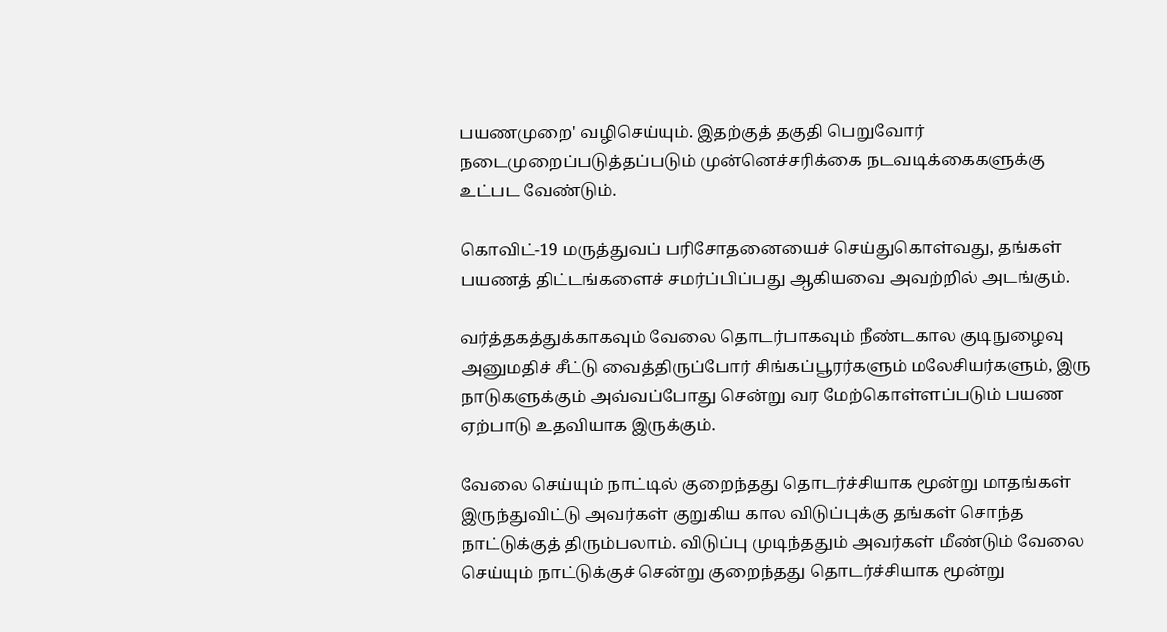பயணமுறை' வழிசெய்யும். இதற்குத் தகுதி பெறுவோர் நடைமுறைப்படுத்தப்படும் முன்னெச்சரிக்கை நடவடிக்கைகளுக்கு உட்பட வேண்டும்.

கொவிட்-19 மருத்துவப் பரிசோதனையைச் செய்துகொள்வது, தங்கள் பயணத் திட்டங்களைச் சமர்ப்பிப்பது ஆகியவை அவற்றில் அடங்கும்.

வர்த்தகத்துக்காகவும் வேலை தொடர்பாகவும் நீண்டகால குடிநுழைவு அனுமதிச் சீட்டு வைத்திருப்போர் சிங்கப்பூரர்களும் மலேசியர்களும், இரு நாடுகளுக்கும் அவ்வப்போது சென்று வர மேற்கொள்ளப்படும் பயண ஏற்பாடு உதவியாக இருக்கும்.

வேலை செய்யும் நாட்டில் குறைந்தது தொடர்ச்சியாக மூன்று மாதங்கள் இருந்துவிட்டு அவர்கள் குறுகிய கால விடுப்புக்கு தங்கள் சொந்த நாட்டுக்குத் திரும்பலாம். விடுப்பு முடிந்ததும் அவர்கள் மீண்டும் வேலை செய்யும் நாட்டுக்குச் சென்று குறைந்தது தொடர்ச்சியாக மூன்று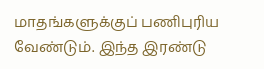மாதங்களுக்குப் பணிபுரிய வேண்டும். இந்த இரண்டு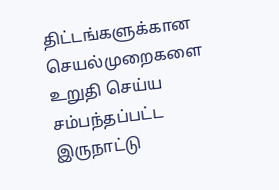திட்டங்களுக்கான செயல்முறைகளை உறுதி செய்ய சம்பந்தப்பட்ட இருநாட்டு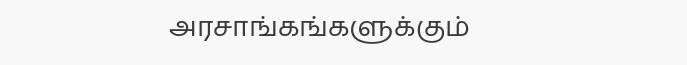அரசாங்கங்களுக்கும்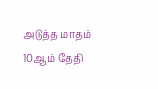அடுத்த மாதம் 10ஆம் தேதி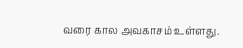வரை கால அவகாசம் உள்ளது.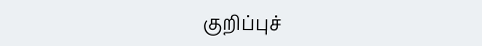குறிப்புச்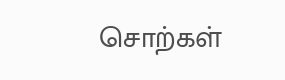சொற்கள்